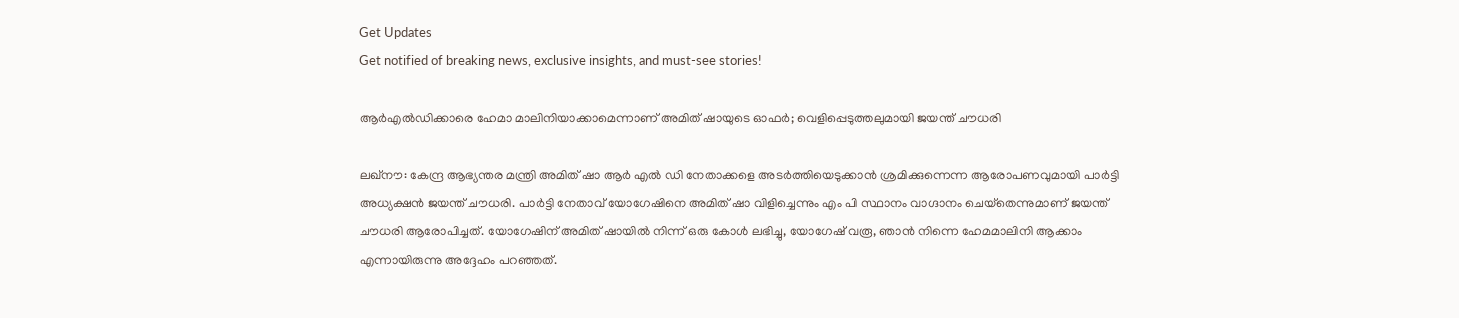Get Updates
Get notified of breaking news, exclusive insights, and must-see stories!

ആര്‍എല്‍ഡിക്കാരെ ഹേമാ മാലിനിയാക്കാമെന്നാണ് അമിത് ഷായുടെ ഓഫര്‍; വെളിപ്പെടുത്തലുമായി ജയന്ത് ചൗധരി

ലഖ്‌നൗ: കേന്ദ്ര ആഭ്യന്തര മന്ത്രി അമിത് ഷാ ആര്‍ എല്‍ ഡി നേതാക്കളെ അടര്‍ത്തിയെടുക്കാന്‍ ശ്രമിക്കുന്നെന്ന ആരോപണവുമായി പാര്‍ട്ടി അധ്യക്ഷന്‍ ജയന്ത് ചൗധരി. പാര്‍ട്ടി നേതാവ് യോഗേഷിനെ അമിത് ഷാ വിളിച്ചെന്നും എം പി സ്ഥാനം വാഗ്ദാനം ചെയ്‌തെന്നുമാണ് ജയന്ത് ചൗധരി ആരോപിച്ചത്. യോഗേഷിന് അമിത് ഷായില്‍ നിന്ന് ഒരു കോള്‍ ലഭിച്ചു, യോഗേഷ് വരൂ, ഞാന്‍ നിന്നെ ഹേമമാലിനി ആക്കാം എന്നായിരുന്നു അദ്ദേഹം പറഞ്ഞത്.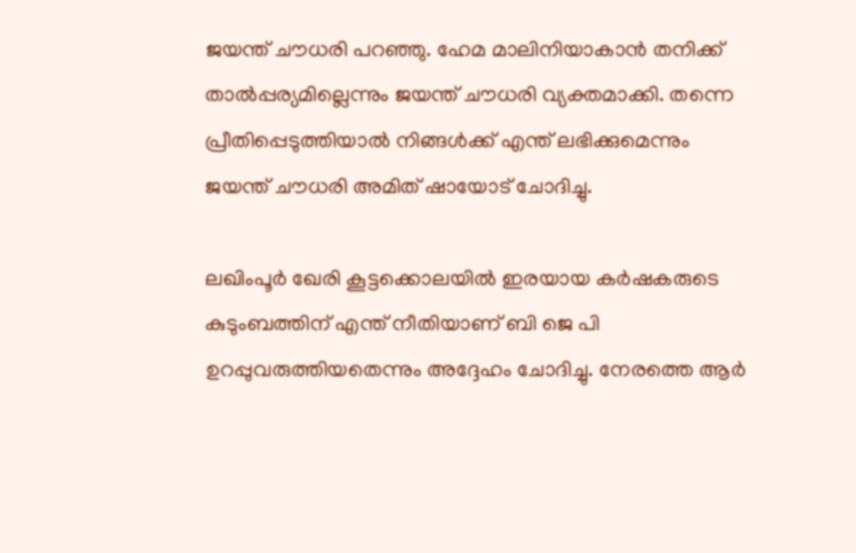ജയന്ത് ചൗധരി പറഞ്ഞു. ഹേമ മാലിനിയാകാന്‍ തനിക്ക് താല്‍പ്പര്യമില്ലെന്നും ജയന്ത് ചൗധരി വ്യക്തമാക്കി. തന്നെ പ്രീതിപ്പെടുത്തിയാല്‍ നിങ്ങള്‍ക്ക് എന്ത് ലഭിക്കുമെന്നും ജയന്ത് ചൗധരി അമിത് ഷായോട് ചോദിച്ചു.

ലഖിംപൂര്‍ ഖേരി കൂട്ടക്കൊലയില്‍ ഇരയായ കര്‍ഷകരുടെ കുടുംബത്തിന് എന്ത് നീതിയാണ് ബി ജെ പി ഉറപ്പുവരുത്തിയതെന്നും അദ്ദേഹം ചോദിച്ചു. നേരത്തെ ആര്‍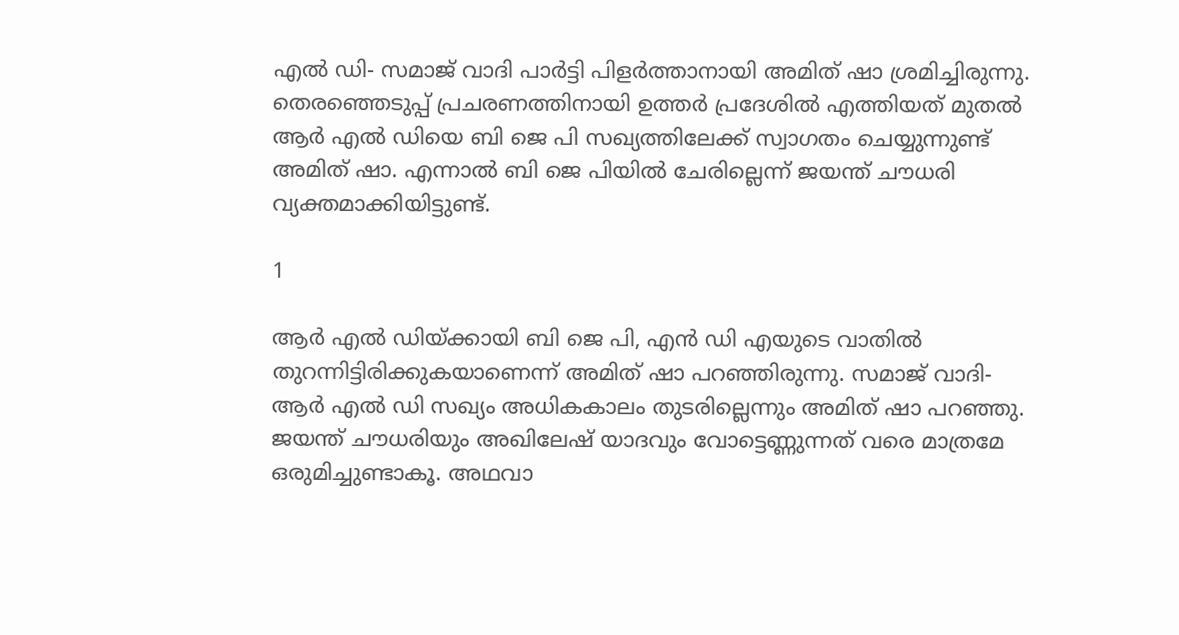എല്‍ ഡി- സമാജ് വാദി പാര്‍ട്ടി പിളര്‍ത്താനായി അമിത് ഷാ ശ്രമിച്ചിരുന്നു. തെരഞ്ഞെടുപ്പ് പ്രചരണത്തിനായി ഉത്തര്‍ പ്രദേശില്‍ എത്തിയത് മുതല്‍ ആര്‍ എല്‍ ഡിയെ ബി ജെ പി സഖ്യത്തിലേക്ക് സ്വാഗതം ചെയ്യുന്നുണ്ട് അമിത് ഷാ. എന്നാല്‍ ബി ജെ പിയില്‍ ചേരില്ലെന്ന് ജയന്ത് ചൗധരി വ്യക്തമാക്കിയിട്ടുണ്ട്.

1

ആര്‍ എല്‍ ഡിയ്ക്കായി ബി ജെ പി, എന്‍ ഡി എയുടെ വാതില്‍ തുറന്നിട്ടിരിക്കുകയാണെന്ന് അമിത് ഷാ പറഞ്ഞിരുന്നു. സമാജ് വാദി-ആര്‍ എല്‍ ഡി സഖ്യം അധികകാലം തുടരില്ലെന്നും അമിത് ഷാ പറഞ്ഞു. ജയന്ത് ചൗധരിയും അഖിലേഷ് യാദവും വോട്ടെണ്ണുന്നത് വരെ മാത്രമേ ഒരുമിച്ചുണ്ടാകൂ. അഥവാ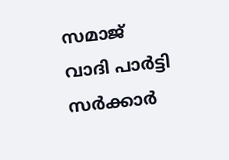സമാജ് വാദി പാര്‍ട്ടി സര്‍ക്കാര്‍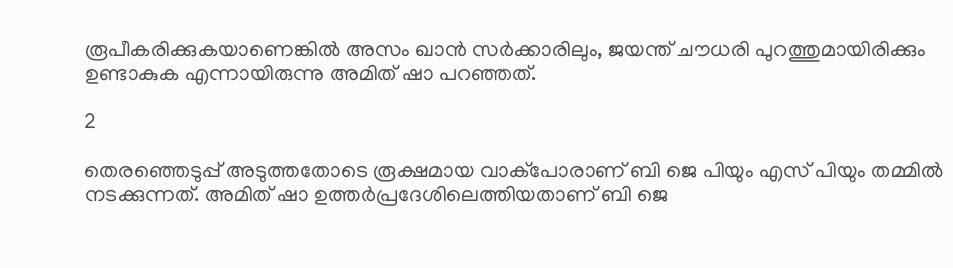രൂപീകരിക്കുകയാണെങ്കില്‍ അസം ഖാന്‍ സര്‍ക്കാരിലും, ജയന്ത് ചൗധരി പുറത്തുമായിരിക്കും ഉണ്ടാകുക എന്നായിരുന്നു അമിത് ഷാ പറഞ്ഞത്.

2

തെരഞ്ഞെടുപ്പ് അടുത്തതോടെ രൂക്ഷമായ വാക്പോരാണ് ബി ജെ പിയും എസ് പിയും തമ്മില്‍ നടക്കുന്നത്. അമിത് ഷാ ഉത്തര്‍പ്രദേശിലെത്തിയതാണ് ബി ജെ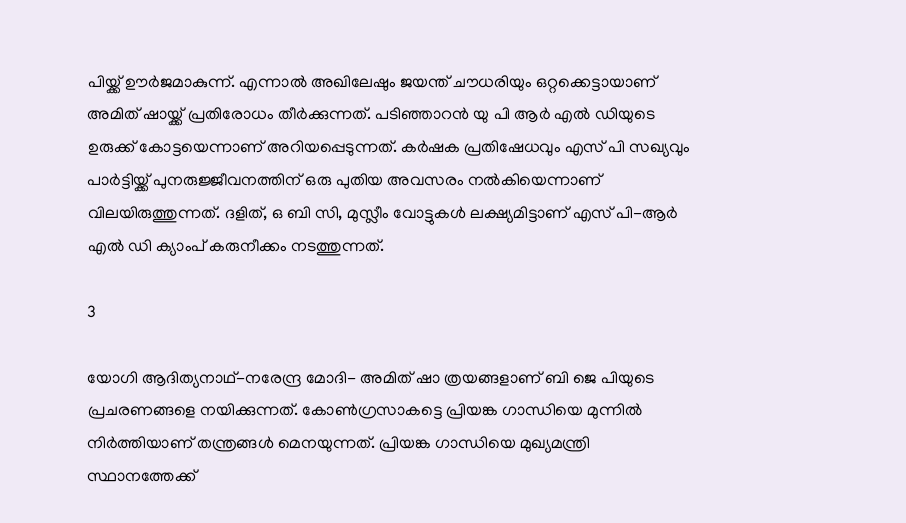പിയ്ക്ക് ഊര്‍ജമാകുന്ന്. എന്നാല്‍ അഖിലേഷും ജയന്ത് ചൗധരിയും ഒറ്റക്കെട്ടായാണ് അമിത് ഷായ്ക്ക് പ്രതിരോധം തീര്‍ക്കുന്നത്. പടിഞ്ഞാറന്‍ യു പി ആര്‍ എല്‍ ഡിയുടെ ഉരുക്ക് കോട്ടയെന്നാണ് അറിയപ്പെടുന്നത്. കര്‍ഷക പ്രതിഷേധവും എസ് പി സഖ്യവും പാര്‍ട്ടിയ്ക്ക് പുനരുജ്ജീവനത്തിന് ഒരു പുതിയ അവസരം നല്‍കിയെന്നാണ് വിലയിരുത്തുന്നത്. ദളിത്, ഒ ബി സി, മുസ്ലീം വോട്ടുകള്‍ ലക്ഷ്യമിട്ടാണ് എസ് പി-ആര്‍ എല്‍ ഡി ക്യാംപ് കരുനീക്കം നടത്തുന്നത്.

3

യോഗി ആദിത്യനാഥ്-നരേന്ദ്ര മോദി- അമിത് ഷാ ത്രയങ്ങളാണ് ബി ജെ പിയുടെ പ്രചരണങ്ങളെ നയിക്കുന്നത്. കോണ്‍ഗ്രസാകട്ടെ പ്രിയങ്ക ഗാന്ധിയെ മുന്നില്‍ നിര്‍ത്തിയാണ് തന്ത്രങ്ങള്‍ മെനയുന്നത്. പ്രിയങ്ക ഗാന്ധിയെ മുഖ്യമന്ത്രി സ്ഥാനത്തേക്ക്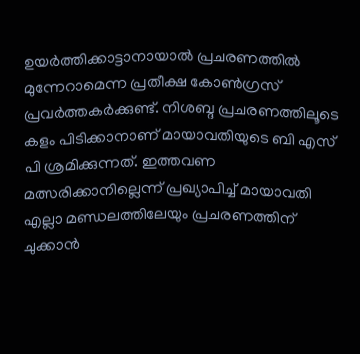ഉയര്‍ത്തിക്കാട്ടാനായാല്‍ പ്രചരണത്തില്‍ മുന്നേറാമെന്ന പ്രതീക്ഷ കോണ്‍ഗ്രസ് പ്രവര്‍ത്തകര്‍ക്കുണ്ട്. നിശബ്ദ പ്രചരണത്തിലൂടെ കളം പിടിക്കാനാണ് മായാവതിയുടെ ബി എസ് പി ശ്രമിക്കുന്നത്. ഇത്തവണ മത്സരിക്കാനില്ലെന്ന് പ്രഖ്യാപിച്ച് മായാവതി എല്ലാ മണ്ഡലത്തിലേയും പ്രചരണത്തിന് ചുക്കാന്‍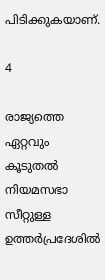പിടിക്കുകയാണ്.

4

രാജ്യത്തെ ഏറ്റവും കൂടുതല്‍ നിയമസഭാ സീറ്റുള്ള ഉത്തര്‍പ്രദേശില്‍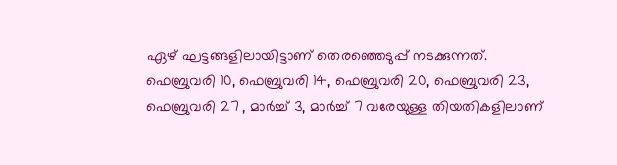ഏഴ് ഘട്ടങ്ങളിലായിട്ടാണ് തെരഞ്ഞെടുപ്പ് നടക്കുന്നത്. ഫെബ്രുവരി 10, ഫെബ്രുവരി 14, ഫെബ്രുവരി 20, ഫെബ്രുവരി 23, ഫെബ്രുവരി 27 , മാര്‍ച്ച് 3, മാര്‍ച്ച് 7 വരേയുള്ള തിയതികളിലാണ്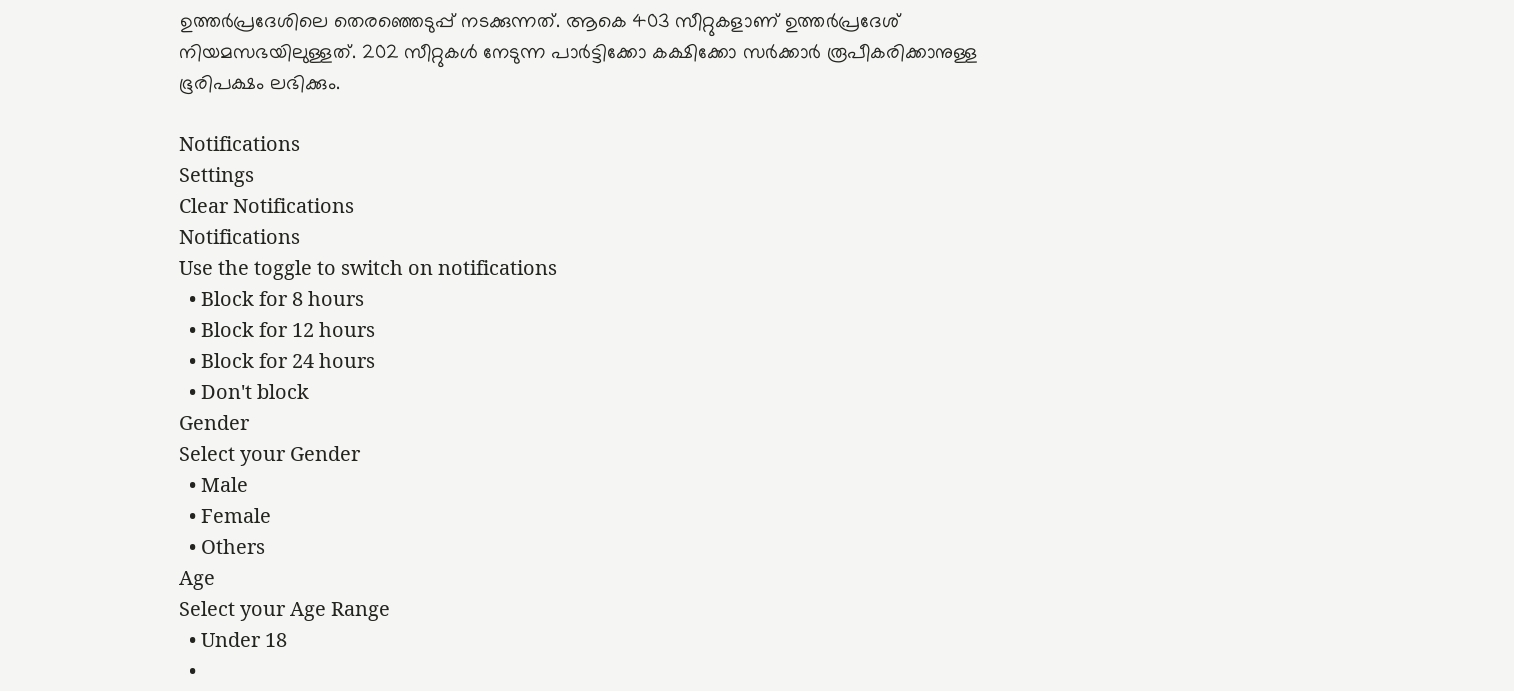ഉത്തര്‍പ്രദേശിലെ തെരഞ്ഞെടുപ്പ് നടക്കുന്നത്. ആകെ 403 സീറ്റുകളാണ് ഉത്തര്‍പ്രദേശ് നിയമസഭയിലുള്ളത്. 202 സീറ്റുകള്‍ നേടുന്ന പാര്‍ട്ടിക്കോ കക്ഷിക്കോ സര്‍ക്കാര്‍ രൂപീകരിക്കാനുള്ള ഭൂരിപക്ഷം ലഭിക്കും.

Notifications
Settings
Clear Notifications
Notifications
Use the toggle to switch on notifications
  • Block for 8 hours
  • Block for 12 hours
  • Block for 24 hours
  • Don't block
Gender
Select your Gender
  • Male
  • Female
  • Others
Age
Select your Age Range
  • Under 18
  •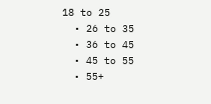18 to 25
  • 26 to 35
  • 36 to 45
  • 45 to 55
  • 55+